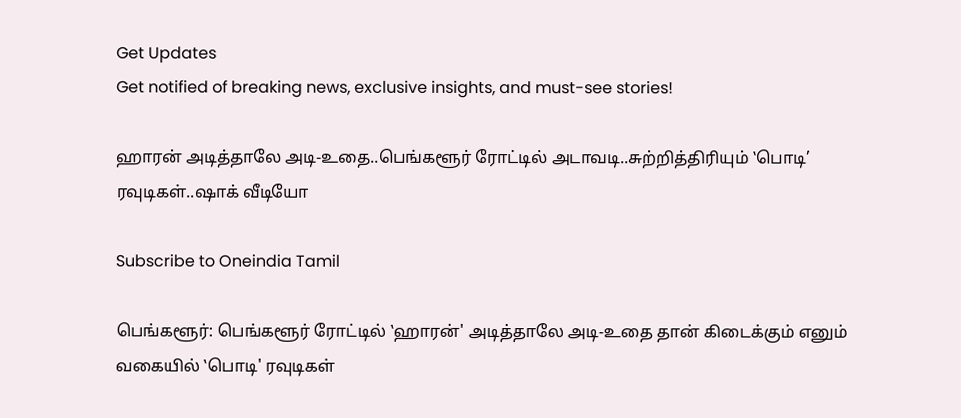Get Updates
Get notified of breaking news, exclusive insights, and must-see stories!

ஹாரன் அடித்தாலே அடி-உதை..பெங்களூர் ரோட்டில் அடாவடி..சுற்றித்திரியும் ‛பொடி’ ரவுடிகள்..ஷாக் வீடியோ

Subscribe to Oneindia Tamil

பெங்களூர்: பெங்களூர் ரோட்டில் ‛ஹாரன்' அடித்தாலே அடி-உதை தான் கிடைக்கும் எனும் வகையில் ‛பொடி' ரவுடிகள்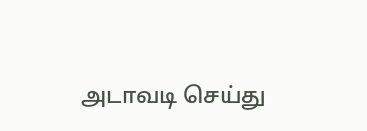அடாவடி செய்து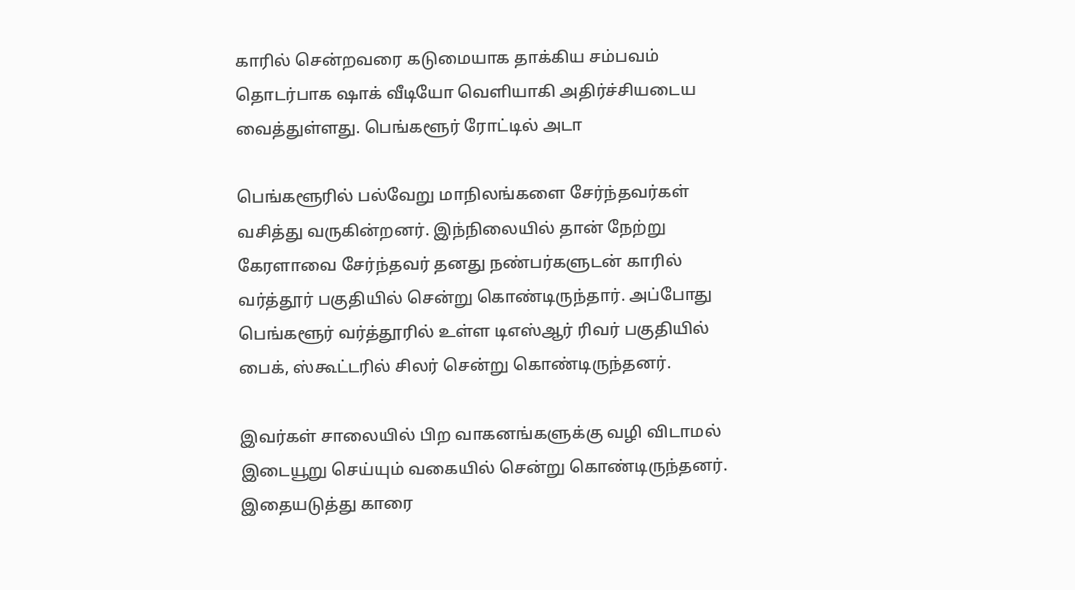காரில் சென்றவரை கடுமையாக தாக்கிய சம்பவம் தொடர்பாக ஷாக் வீடியோ வெளியாகி அதிர்ச்சியடைய வைத்துள்ளது. பெங்களூர் ரோட்டில் அடா

பெங்களூரில் பல்வேறு மாநிலங்களை சேர்ந்தவர்கள் வசித்து வருகின்றனர். இந்நிலையில் தான் நேற்று கேரளாவை சேர்ந்தவர் தனது நண்பர்களுடன் காரில் வர்த்தூர் பகுதியில் சென்று கொண்டிருந்தார். அப்போது பெங்களூர் வர்த்தூரில் உள்ள டிஎஸ்ஆர் ரிவர் பகுதியில் பைக், ஸ்கூட்டரில் சிலர் சென்று கொண்டிருந்தனர்.

இவர்கள் சாலையில் பிற வாகனங்களுக்கு வழி விடாமல் இடையூறு செய்யும் வகையில் சென்று கொண்டிருந்தனர். இதையடுத்து காரை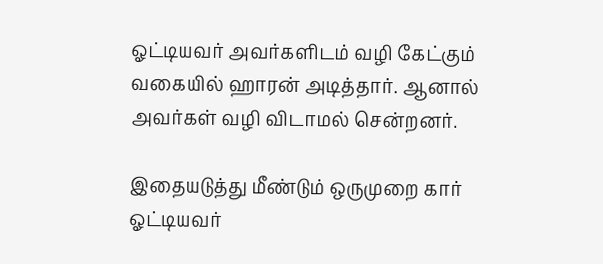ஓட்டியவர் அவர்களிடம் வழி கேட்கும் வகையில் ஹாரன் அடித்தார். ஆனால் அவர்கள் வழி விடாமல் சென்றனர்.

இதையடுத்து மீண்டும் ஒருமுறை கார் ஓட்டியவர்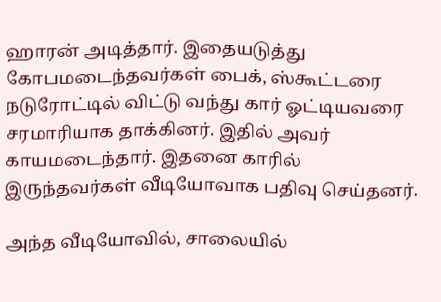ஹாரன் அடித்தார். இதையடுத்து கோபமடைந்தவர்கள் பைக், ஸ்கூட்டரை நடுரோட்டில் விட்டு வந்து கார் ஓட்டியவரை சரமாரியாக தாக்கினர். இதில் அவர் காயமடைந்தார். இதனை காரில் இருந்தவர்கள் வீடியோவாக பதிவு செய்தனர்.

அந்த வீடியோவில், சாலையில்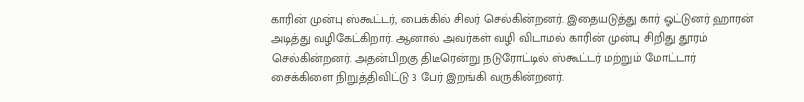காரின் முன்பு ஸ்கூட்டர், பைக்கில் சிலர் செல்கின்றனர். இதையடுத்து கார் ஓட்டுனர் ஹாரன் அடித்து வழிகேட்கிறார். ஆனால் அவர்கள் வழி விடாமல் காரின் முன்பு சிறிது தூரம் செல்கின்றனர். அதன்பிறகு திடீரென்று நடுரோட்டில் ஸ்கூட்டர் மற்றும் மோட்டார் சைக்கிளை நிறுத்திவிட்டு 3 பேர் இறங்கி வருகின்றனர்.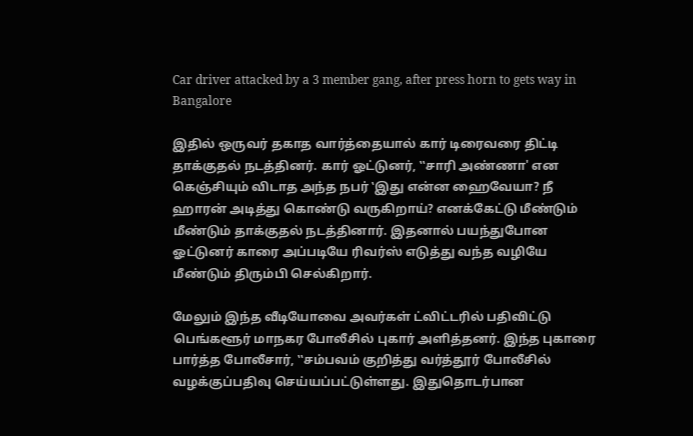Car driver attacked by a 3 member gang, after press horn to gets way in Bangalore

இதில் ஒருவர் தகாத வார்த்தையால் கார் டிரைவரை திட்டி தாக்குதல் நடத்தினர். கார் ஓட்டுனர், ‛‛சாரி அண்ணா' என கெஞ்சியும் விடாத அந்த நபர் ‛இது என்ன ஹைவேயா? நீ ஹாரன் அடித்து கொண்டு வருகிறாய்? எனக்கேட்டு மீண்டும் மீண்டும் தாக்குதல் நடத்தினார். இதனால் பயந்துபோன ஓட்டுனர் காரை அப்படியே ரிவர்ஸ் எடுத்து வந்த வழியே மீண்டும் திரும்பி செல்கிறார்.

மேலும் இந்த வீடியோவை அவர்கள் ட்விட்டரில் பதிவிட்டு பெங்களூர் மாநகர போலீசில் புகார் அளித்தனர். இந்த புகாரை பார்த்த போலீசார், ‛‛சம்பவம் குறித்து வர்த்தூர் போலீசில் வழக்குப்பதிவு செய்யப்பட்டுள்ளது. இதுதொடர்பான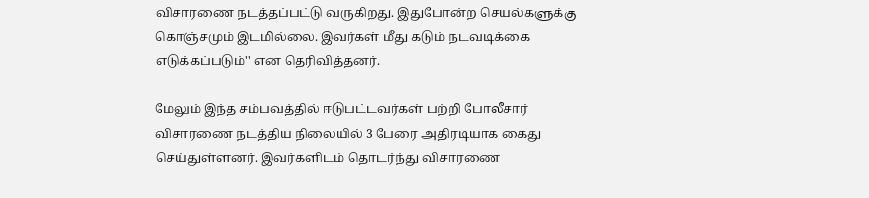விசாரணை நடத்தப்பட்டு வருகிறது. இதுபோன்ற செயல்களுக்கு கொஞ்சமும் இடமில்லை. இவர்கள் மீது கடும் நடவடிக்கை எடுக்கப்படும்'' என தெரிவித்தனர்.

மேலும் இந்த சம்பவத்தில் ஈடுபட்டவர்கள் பற்றி போலீசார் விசாரணை நடத்திய நிலையில் 3 பேரை அதிரடியாக கைது செய்துள்ளனர். இவர்களிடம் தொடர்ந்து விசாரணை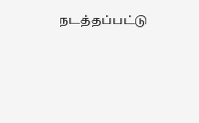நடத்தப்பட்டு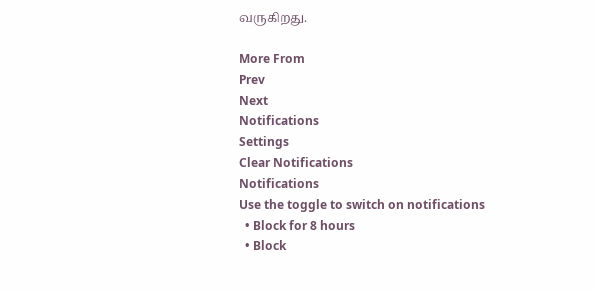வருகிறது.

More From
Prev
Next
Notifications
Settings
Clear Notifications
Notifications
Use the toggle to switch on notifications
  • Block for 8 hours
  • Block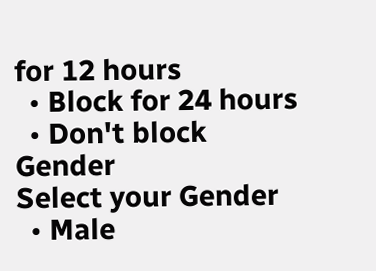for 12 hours
  • Block for 24 hours
  • Don't block
Gender
Select your Gender
  • Male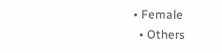• Female
  • Others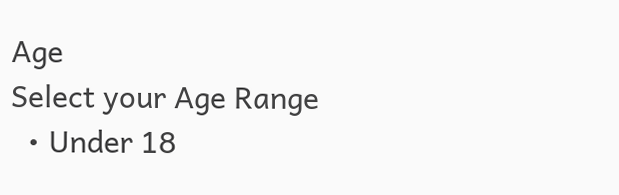Age
Select your Age Range
  • Under 18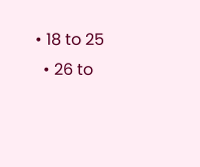• 18 to 25
  • 26 to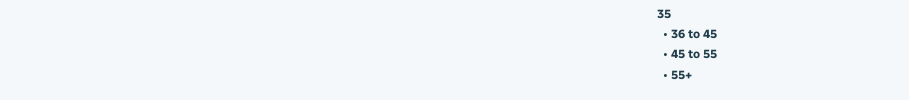35
  • 36 to 45
  • 45 to 55
  • 55+